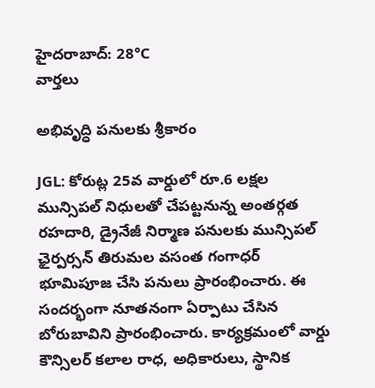హైదరాబాద్: 28°C
వార్తలు

అభివృద్ధి పనులకు శ్రీకారం

JGL: కోరుట్ల 25వ వార్డులో రూ.6 లక్షల మున్సిపల్ నిధులతో చేపట్టనున్న అంతర్గత రహదారి, డ్రైనేజీ నిర్మాణ పనులకు మున్సిపల్ ఛైర్పర్సన్ తిరుమల వసంత గంగాధర్ భూమిపూజ చేసి పనులు ప్రారంభించారు. ఈ సందర్భంగా నూతనంగా ఏర్పాటు చేసిన బోరుబావిని ప్రారంభించారు. కార్యక్రమంలో వార్డు కౌన్సిలర్ కలాల రాధ, అధికారులు, స్థానిక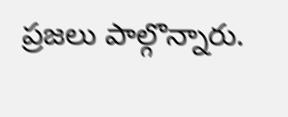ప్రజలు పాల్గొన్నారు.